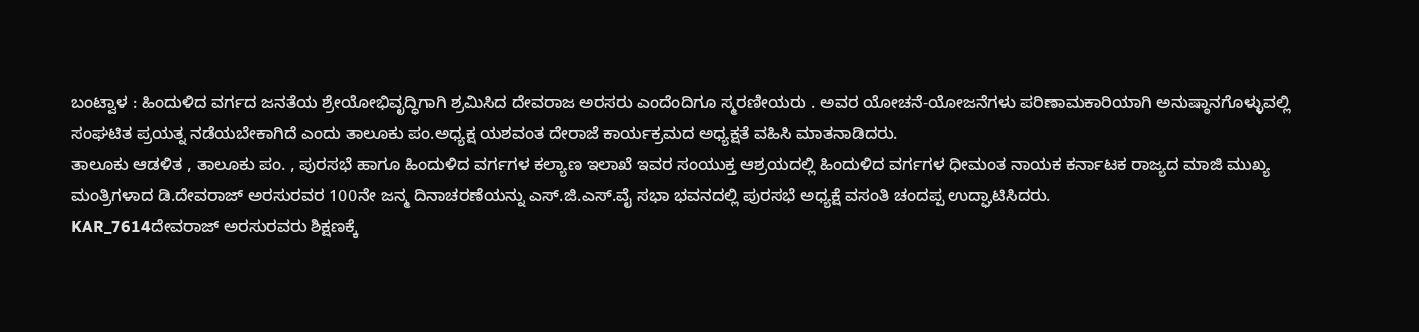ಬಂಟ್ವಾಳ : ಹಿಂದುಳಿದ ವರ್ಗದ ಜನತೆಯ ಶ್ರೇಯೋಭಿವೃದ್ಧಿಗಾಗಿ ಶ್ರಮಿಸಿದ ದೇವರಾಜ ಅರಸರು ಎಂದೆಂದಿಗೂ ಸ್ಮರಣೀಯರು . ಅವರ ಯೋಚನೆ-ಯೋಜನೆಗಳು ಪರಿಣಾಮಕಾರಿಯಾಗಿ ಅನುಷ್ಠಾನಗೊಳ್ಳುವಲ್ಲಿ ಸಂಘಟಿತ ಪ್ರಯತ್ನ ನಡೆಯಬೇಕಾಗಿದೆ ಎಂದು ತಾಲೂಕು ಪಂ.ಅಧ್ಯಕ್ಷ ಯಶವಂತ ದೇರಾಜೆ ಕಾರ್ಯಕ್ರಮದ ಅಧ್ಯಕ್ಷತೆ ವಹಿಸಿ ಮಾತನಾಡಿದರು.
ತಾಲೂಕು ಆಡಳಿತ , ತಾಲೂಕು ಪಂ. , ಪುರಸಭೆ ಹಾಗೂ ಹಿಂದುಳಿದ ವರ್ಗಗಳ ಕಲ್ಯಾಣ ಇಲಾಖೆ ಇವರ ಸಂಯುಕ್ತ ಆಶ್ರಯದಲ್ಲಿ ಹಿಂದುಳಿದ ವರ್ಗಗಳ ಧೀಮಂತ ನಾಯಕ ಕರ್ನಾಟಕ ರಾಜ್ಯದ ಮಾಜಿ ಮುಖ್ಯ ಮಂತ್ರಿಗಳಾದ ಡಿ.ದೇವರಾಜ್ ಅರಸುರವರ 100ನೇ ಜನ್ಮ ದಿನಾಚರಣೆಯನ್ನು ಎಸ್.ಜಿ.ಎಸ್.ವೈ ಸಭಾ ಭವನದಲ್ಲಿ ಪುರಸಭೆ ಅಧ್ಯಕ್ಷೆ ವಸಂತಿ ಚಂದಪ್ಪ ಉದ್ಘಾಟಿಸಿದರು.
KAR_7614ದೇವರಾಜ್ ಅರಸುರವರು ಶಿಕ್ಷಣಕ್ಕೆ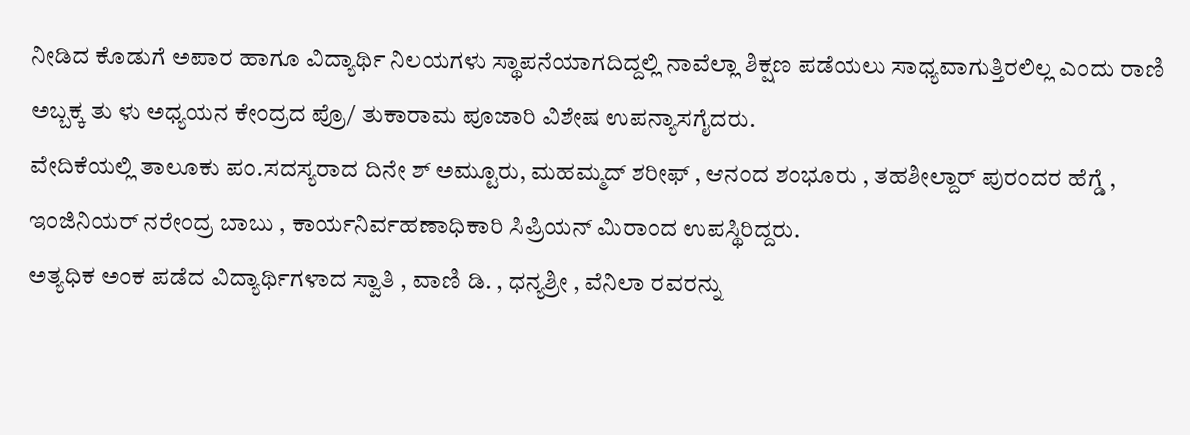ನೀಡಿದ ಕೊಡುಗೆ ಅಪಾರ ಹಾಗೂ ವಿದ್ಯಾರ್ಥಿ ನಿಲಯಗಳು ಸ್ಥಾಪನೆಯಾಗದಿದ್ದಲ್ಲಿ ನಾವೆಲ್ಲಾ ಶಿಕ್ಷಣ ಪಡೆಯಲು ಸಾಧ್ಯವಾಗುತ್ತಿರಲಿಲ್ಲ ಎಂದು ರಾಣಿ ಅಬ್ಬಕ್ಕ ತು ಳು ಅಧ್ಯಯನ ಕೇಂದ್ರದ ಪ್ರೊ/ ತುಕಾರಾಮ ಪೂಜಾರಿ ವಿಶೇಷ ಉಪನ್ಯಾಸಗೈದರು.
ವೇದಿಕೆಯಲ್ಲಿ ತಾಲೂಕು ಪಂ.ಸದಸ್ಯರಾದ ದಿನೇ ಶ್ ಅಮ್ಟೂರು, ಮಹಮ್ಮದ್ ಶರೀಫ್ , ಆನಂದ ಶಂಭೂರು , ತಹಶೀಲ್ದಾರ್ ಪುರಂದರ ಹೆಗ್ಡೆ , ಇಂಜಿನಿಯರ್ ನರೇಂದ್ರ ಬಾಬು , ಕಾರ್ಯನಿರ್ವಹಣಾಧಿಕಾರಿ ಸಿಪ್ರಿಯನ್ ಮಿರಾಂದ ಉಪಸ್ಥಿರಿದ್ದರು.
ಅತ್ಯಧಿಕ ಅಂಕ ಪಡೆದ ವಿದ್ಯಾರ್ಥಿಗಳಾದ ಸ್ವಾತಿ , ವಾಣಿ ಡಿ. , ಧನ್ಯಶ್ರೀ , ವೆನಿಲಾ ರವರನ್ನು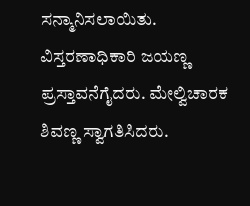ಸನ್ಮಾನಿಸಲಾಯಿತು. ವಿಸ್ತರಣಾಧಿಕಾರಿ ಜಯಣ್ಣ ಪ್ರಸ್ತಾವನೆಗೈದರು. ಮೇಲ್ವಿಚಾರಕ ಶಿವಣ್ಣ ಸ್ವಾಗತಿಸಿದರು.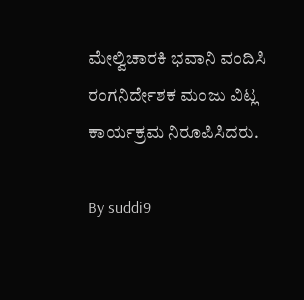ಮೇಲ್ವಿಚಾರಕಿ ಭವಾನಿ ವಂದಿಸಿ ರಂಗನಿರ್ದೇಶಕ ಮಂಜು ವಿಟ್ಲ ಕಾರ್ಯಕ್ರಮ ನಿರೂಪಿಸಿದರು.

By suddi9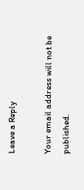Leave a Reply

Your email address will not be published.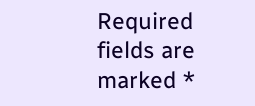Required fields are marked *